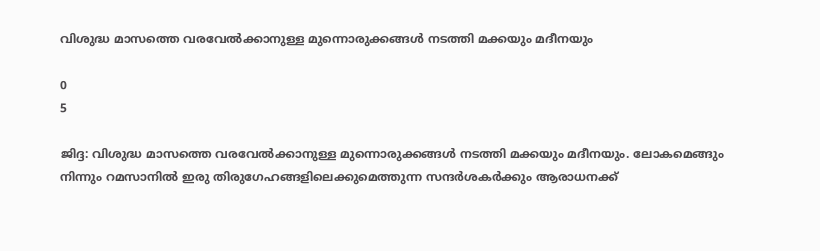വിശുദ്ധ മാസത്തെ വരവേൽക്കാനുള്ള മുന്നൊരുക്കങ്ങൾ നടത്തി മക്കയും മദീനയും

0
5

ജിദ്ദ: വിശുദ്ധ മാസത്തെ വരവേൽക്കാനുള്ള മുന്നൊരുക്കങ്ങൾ നടത്തി മക്കയും മദീനയും. ലോകമെങ്ങും നിന്നും റമസാനിൽ ഇരു തിരുഗേഹങ്ങളിലെക്കുമെത്തുന്ന സന്ദർശകർക്കും ആരാധനക്ക്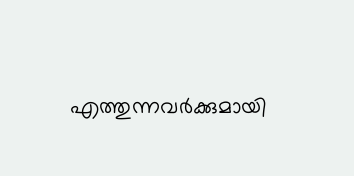എത്തുന്നവർക്കുമായി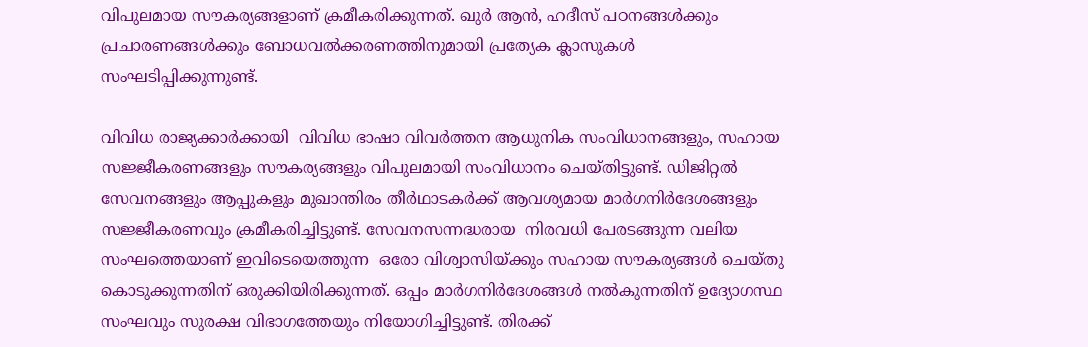വിപുലമായ സൗകര്യങ്ങളാണ് ക്രമീകരിക്കുന്നത്. ഖുർ ആൻ, ഹദീസ് പഠനങ്ങൾക്കും പ്രചാരണങ്ങൾക്കും ബോധവൽക്കരണത്തിനുമായി പ്രത്യേക ക്ലാസുകൾ സംഘടിപ്പിക്കുന്നുണ്ട്.

വിവിധ രാജ്യക്കാർക്കായി  വിവിധ ഭാഷാ വിവർത്തന ആധുനിക സംവിധാനങ്ങളും, സഹായ സജ്ജീകരണങ്ങളും സൗകര്യങ്ങളും വിപുലമായി സംവിധാനം ചെയ്തിട്ടുണ്ട്. ഡിജിറ്റൽ സേവനങ്ങളും ആപ്പുകളും മുഖാന്തിരം തീർഥാടകർക്ക് ആവശ്യമായ മാർഗനിർദേശങ്ങളും സജ്ജീകരണവും ക്രമീകരിച്ചിട്ടുണ്ട്. സേവനസന്നദ്ധരായ  നിരവധി പേരടങ്ങുന്ന വലിയ സംഘത്തെയാണ് ഇവിടെയെത്തുന്ന  ഒരോ വിശ്വാസിയ്ക്കും സഹായ സൗകര്യങ്ങൾ ചെയ്തു കൊടുക്കുന്നതിന് ഒരുക്കിയിരിക്കുന്നത്. ഒപ്പം മാർഗനിർദേശങ്ങൾ നൽകുന്നതിന് ഉദ്യോഗസ്ഥ സംഘവും സുരക്ഷ വിഭാഗത്തേയും നിയോഗിച്ചിട്ടുണ്ട്. തിരക്ക്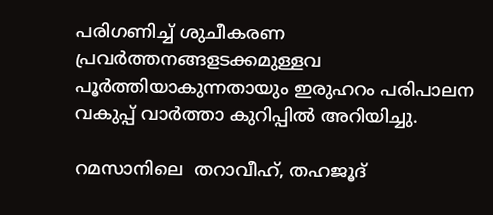പരിഗണിച്ച് ശുചീകരണ പ്രവർത്തനങ്ങളടക്കമുള്ളവ പൂർത്തിയാകുന്നതായും ഇരുഹറം പരിപാലന വകുപ്പ് വാർത്താ കുറിപ്പിൽ അറിയിച്ചു.

റമസാനിലെ  തറാവീഹ്, തഹജൂദ്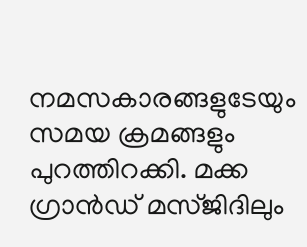നമസകാരങ്ങളുടേയും സമയ ക്രമങ്ങളും പുറത്തിറക്കി. മക്ക ഗ്രാൻഡ് മസ്ജിദിലും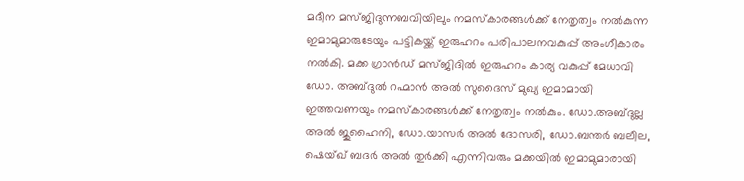മദീന മസ്ജിദുന്നബവിയിലും നമസ്കാരങ്ങൾക്ക് നേതൃത്വം നൽകുന്ന ഇമാമുമാരുടേയും പട്ടികയ്ക്ക് ഇരുഹറം പരിപാലനവകുപ്പ് അംഗീകാരം നൽകി. മക്ക ഗ്രാൻഡ് മസ്ജിദിൽ ഇരുഹറം കാര്യ വകുപ്പ് മേധാവി ഡോ. അബ്ദുൽ റഹ്മാൻ അൽ സുദൈസ് മുഖ്യ ഇമാമായി ഇത്തവണയും നമസ്കാരങ്ങൾക്ക് നേതൃത്വം നൽകും. ഡോ.അബ്ദുല്ല അൽ ജുഹൈനി, ഡോ.യാസർ അൽ ദോസരി, ഡോ.ബന്തർ ബലീല, ഷെയ്ഖ് ബദർ അൽ തുർക്കി എന്നിവരും മക്കയിൽ ഇമാമുമാരായി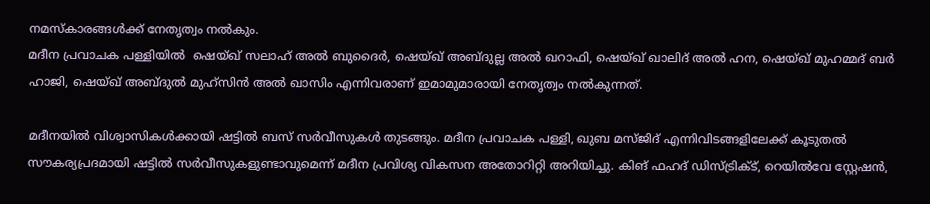നമസ്കാരങ്ങൾക്ക് നേതൃത്വം നൽകും.
മദീന പ്രവാചക പള്ളിയിൽ  ഷെയ്ഖ് സലാഹ് അൽ ബുദൈർ, ഷെയ്ഖ് അബ്ദുല്ല അൽ ഖറാഫി, ഷെയ്ഖ് ഖാലിദ് അൽ ഹന, ഷെയ്ഖ് മുഹമ്മദ് ബർ ഹാജി, ഷെയ്ഖ് അബ്ദുൽ മുഹ്സിൻ അൽ ഖാസിം എന്നിവരാണ് ഇമാമുമാരായി നേതൃത്വം നൽകുന്നത്.

മദീനയിൽ വിശ്വാസികൾക്കായി ഷട്ടിൽ ബസ് സർവീസുകൾ തുടങ്ങും. മദീന പ്രവാചക പള്ളി, ഖുബ മസ്ജിദ് എന്നിവിടങ്ങളിലേക്ക് കൂടുതൽ സൗകര്യപ്രദമായി ഷട്ടിൽ സർവീസുകളുണ്ടാവുമെന്ന് മദീന പ്രവിശ്യ വികസന അതോറിറ്റി അറിയിച്ചു. കിങ് ഫഹദ് ഡിസ്ട്രിക്ട്, റെയിൽവേ സ്റ്റേഷൻ,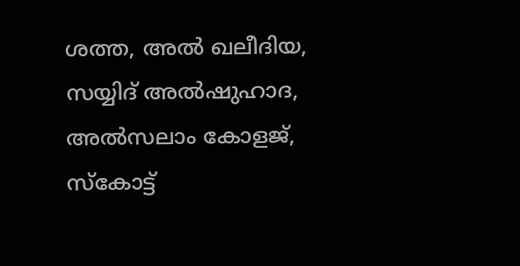ശത്ത, അൽ ഖലീദിയ, സയ്യിദ് അൽഷുഹാദ, അൽസലാം കോളജ്, സ്കോട്ട്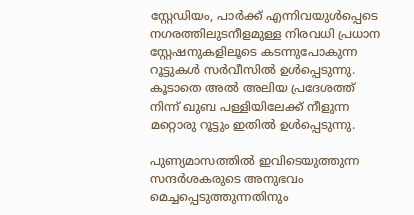സ്റ്റേഡിയം, പാർക്ക് എന്നിവയുൾപ്പെടെ നഗരത്തിലുടനീളമുള്ള നിരവധി പ്രധാന സ്റ്റേഷനുകളിലൂടെ കടന്നുപോകുന്ന റൂട്ടുകൾ സർവീസിൽ ഉൾപ്പെടുന്നു. കൂടാതെ അൽ അലിയ പ്രദേശത്ത് നിന്ന് ഖുബ പള്ളിയിലേക്ക് നീളുന്ന മറ്റൊരു റൂട്ടും ഇതിൽ ഉൾപ്പെടുന്നു.

പുണ്യമാസത്തിൽ ഇവിടെയുത്തുന്ന സന്ദർശകരുടെ അനുഭവം മെച്ചപ്പെടുത്തുന്നതിനും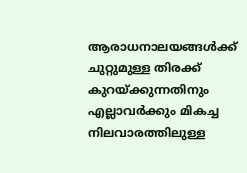ആരാധനാലയങ്ങൾക്ക് ചുറ്റുമുള്ള തിരക്ക് കുറയ്ക്കുന്നതിനും എല്ലാവർക്കും മികച്ച നിലവാരത്തിലുള്ള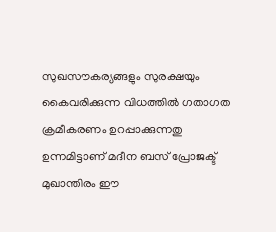സുഖസൗകര്യങ്ങളും സുരക്ഷയും കൈവരിക്കുന്ന വിധത്തിൽ ഗതാഗത ക്രമീകരണം ഉറപ്പാക്കുന്നതു ഉന്നമിട്ടാണ് മദീന ബസ് പ്രോജക്ട് മുഖാന്തിരം ഈ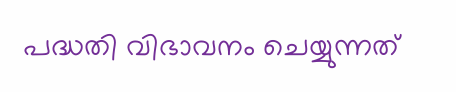പദ്ധതി വിഭാവനം ചെയ്യുന്നത്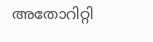അതോറിറ്റി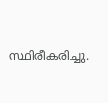സ്ഥിരീകരിച്ചു.